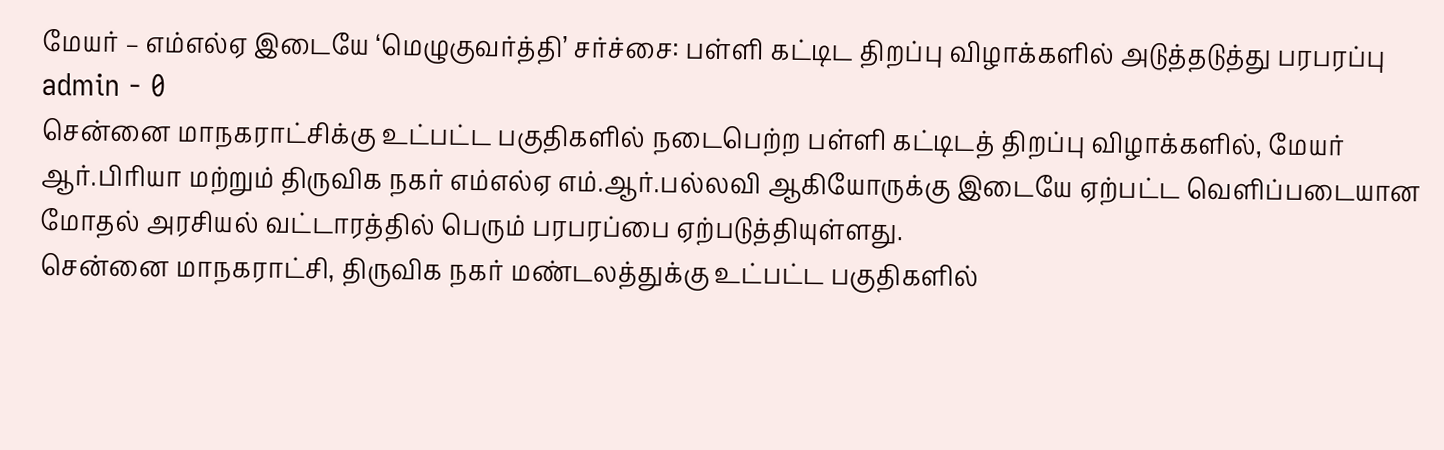மேயர் – எம்எல்ஏ இடையே ‘மெழுகுவர்த்தி’ சர்ச்சை: பள்ளி கட்டிட திறப்பு விழாக்களில் அடுத்தடுத்து பரபரப்பு
admin - 0
சென்னை மாநகராட்சிக்கு உட்பட்ட பகுதிகளில் நடைபெற்ற பள்ளி கட்டிடத் திறப்பு விழாக்களில், மேயர் ஆர்.பிரியா மற்றும் திருவிக நகர் எம்எல்ஏ எம்.ஆர்.பல்லவி ஆகியோருக்கு இடையே ஏற்பட்ட வெளிப்படையான மோதல் அரசியல் வட்டாரத்தில் பெரும் பரபரப்பை ஏற்படுத்தியுள்ளது.
சென்னை மாநகராட்சி, திருவிக நகர் மண்டலத்துக்கு உட்பட்ட பகுதிகளில்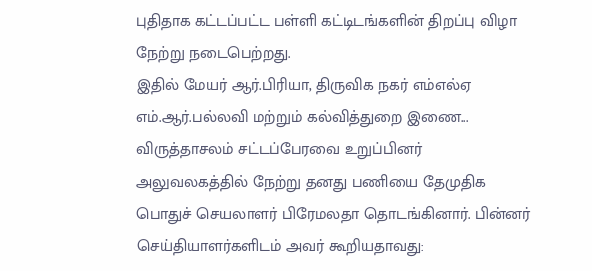புதிதாக கட்டப்பட்ட பள்ளி கட்டிடங்களின் திறப்பு விழா நேற்று நடைபெற்றது.
இதில் மேயர் ஆர்.பிரியா, திருவிக நகர் எம்எல்ஏ எம்.ஆர்.பல்லவி மற்றும் கல்வித்துறை இணை...
விருத்தாசலம் சட்டப்பேரவை உறுப்பினர் அலுவலகத்தில் நேற்று தனது பணியை தேமுதிக பொதுச் செயலாளர் பிரேமலதா தொடங்கினார். பின்னர் செய்தியாளர்களிடம் அவர் கூறியதாவது: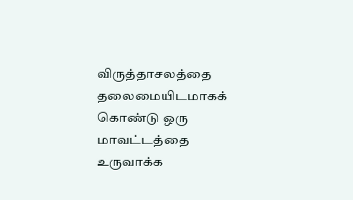விருத்தாசலத்தை தலைமையிடமாகக் கொண்டு ஒரு மாவட்டத்தை உருவாக்க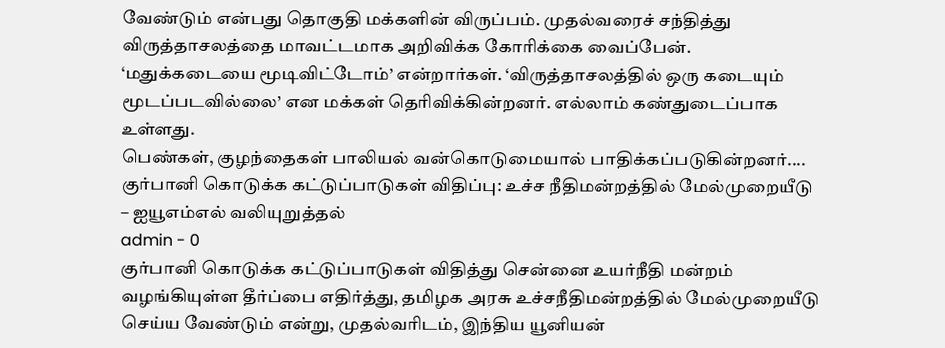வேண்டும் என்பது தொகுதி மக்களின் விருப்பம். முதல்வரைச் சந்தித்து விருத்தாசலத்தை மாவட்டமாக அறிவிக்க கோரிக்கை வைப்பேன்.
‘மதுக்கடையை மூடிவிட்டோம்’ என்றார்கள். ‘விருத்தாசலத்தில் ஒரு கடையும் மூடப்படவில்லை’ என மக்கள் தெரிவிக்கின்றனர். எல்லாம் கண்துடைப்பாக உள்ளது.
பெண்கள், குழந்தைகள் பாலியல் வன்கொடுமையால் பாதிக்கப்படுகின்றனர்....
குர்பானி கொடுக்க கட்டுப்பாடுகள் விதிப்பு: உச்ச நீதிமன்றத்தில் மேல்முறையீடு – ஐயூஎம்எல் வலியுறுத்தல்
admin - 0
குர்பானி கொடுக்க கட்டுப்பாடுகள் விதித்து சென்னை உயர்நீதி மன்றம் வழங்கியுள்ள தீர்ப்பை எதிர்த்து, தமிழக அரசு உச்சநீதிமன்றத்தில் மேல்முறையீடு செய்ய வேண்டும் என்று, முதல்வரிடம், இந்திய யூனியன்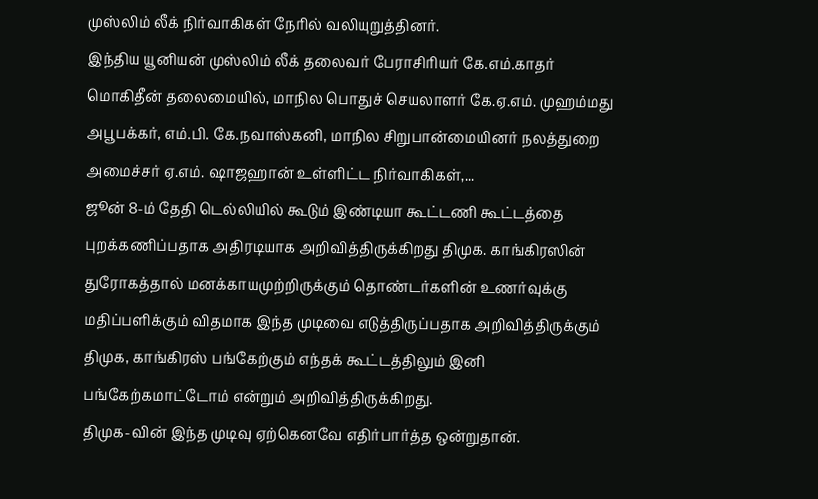முஸ்லிம் லீக் நிர்வாகிகள் நேரில் வலியுறுத்தினர்.
இந்திய யூனியன் முஸ்லிம் லீக் தலைவர் பேராசிரியர் கே.எம்.காதர் மொகிதீன் தலைமையில், மாநில பொதுச் செயலாளர் கே.ஏ.எம். முஹம்மது அபூபக்கர், எம்.பி. கே.நவாஸ்கனி, மாநில சிறுபான்மையினர் நலத்துறை அமைச்சர் ஏ.எம். ஷாஜஹான் உள்ளிட்ட நிர்வாகிகள்,...
ஜூன் 8-ம் தேதி டெல்லியில் கூடும் இண்டியா கூட்டணி கூட்டத்தை புறக்கணிப்பதாக அதிரடியாக அறிவித்திருக்கிறது திமுக. காங்கிரஸின் துரோகத்தால் மனக்காயமுற்றிருக்கும் தொண்டர்களின் உணர்வுக்கு மதிப்பளிக்கும் விதமாக இந்த முடிவை எடுத்திருப்பதாக அறிவித்திருக்கும் திமுக, காங்கிரஸ் பங்கேற்கும் எந்தக் கூட்டத்திலும் இனி பங்கேற்கமாட்டோம் என்றும் அறிவித்திருக்கிறது.
திமுக-வின் இந்த முடிவு ஏற்கெனவே எதிர்பார்த்த ஒன்றுதான்.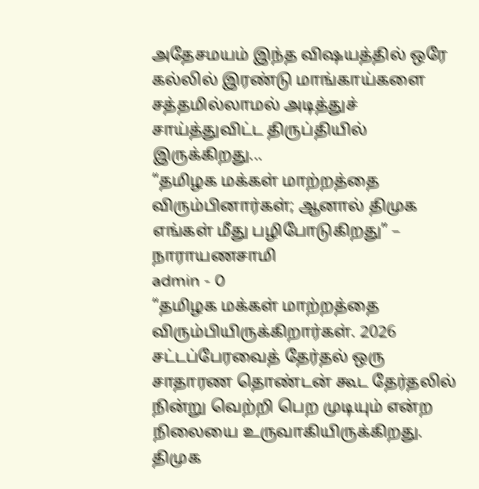அதேசமயம் இந்த விஷயத்தில் ஒரே கல்லில் இரண்டு மாங்காய்களை சத்தமில்லாமல் அடித்துச் சாய்த்துவிட்ட திருப்தியில் இருக்கிறது...
“தமிழக மக்கள் மாற்றத்தை விரும்பினார்கள்; ஆனால் திமுக எங்கள் மீது பழிபோடுகிறது” – நாராயணசாமி
admin - 0
“தமிழக மக்கள் மாற்றத்தை விரும்பியிருக்கிறார்கள். 2026 சட்டப்பேரவைத் தேர்தல் ஒரு சாதாரண தொண்டன் கூட தேர்தலில் நின்று வெற்றி பெற முடியும் என்ற நிலையை உருவாகியிருக்கிறது. திமுக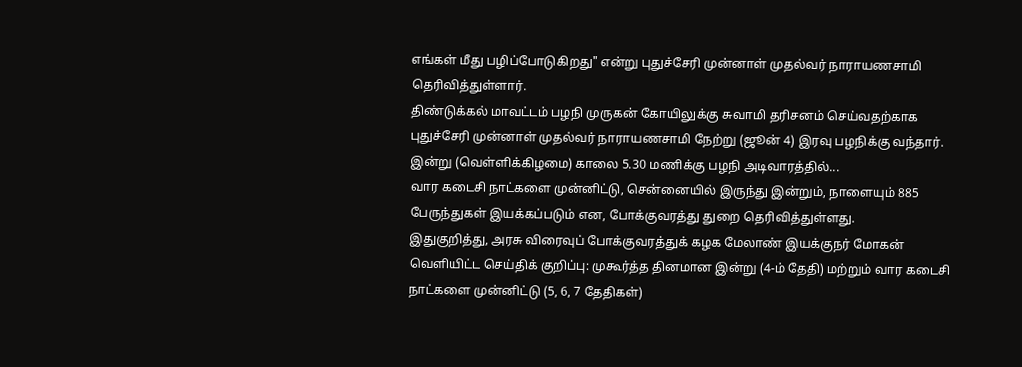எங்கள் மீது பழிப்போடுகிறது" என்று புதுச்சேரி முன்னாள் முதல்வர் நாராயணசாமி தெரிவித்துள்ளார்.
திண்டுக்கல் மாவட்டம் பழநி முருகன் கோயிலுக்கு சுவாமி தரிசனம் செய்வதற்காக புதுச்சேரி முன்னாள் முதல்வர் நாராயணசாமி நேற்று (ஜூன் 4) இரவு பழநிக்கு வந்தார். இன்று (வெள்ளிக்கிழமை) காலை 5.30 மணிக்கு பழநி அடிவாரத்தில்...
வார கடைசி நாட்களை முன்னிட்டு, சென்னையில் இருந்து இன்றும், நாளையும் 885 பேருந்துகள் இயக்கப்படும் என, போக்குவரத்து துறை தெரிவித்துள்ளது.
இதுகுறித்து, அரசு விரைவுப் போக்குவரத்துக் கழக மேலாண் இயக்குநர் மோகன் வெளியிட்ட செய்திக் குறிப்பு: முகூர்த்த தினமான இன்று (4-ம் தேதி) மற்றும் வார கடைசி நாட்களை முன்னிட்டு (5, 6, 7 தேதிகள்)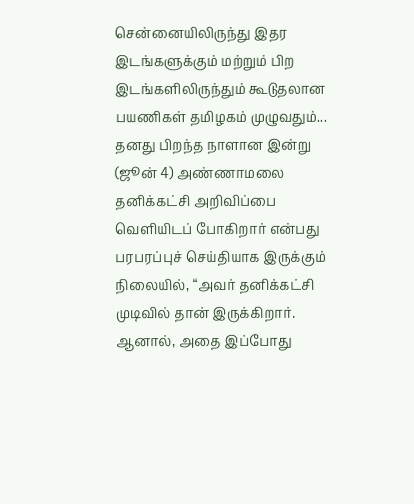சென்னையிலிருந்து இதர இடங்களுக்கும் மற்றும் பிற இடங்களிலிருந்தும் கூடுதலான பயணிகள் தமிழகம் முழுவதும்...
தனது பிறந்த நாளான இன்று (ஜூன் 4) அண்ணாமலை தனிக்கட்சி அறிவிப்பை வெளியிடப் போகிறார் என்பது பரபரப்புச் செய்தியாக இருக்கும் நிலையில், “அவர் தனிக்கட்சி முடிவில் தான் இருக்கிறார். ஆனால், அதை இப்போது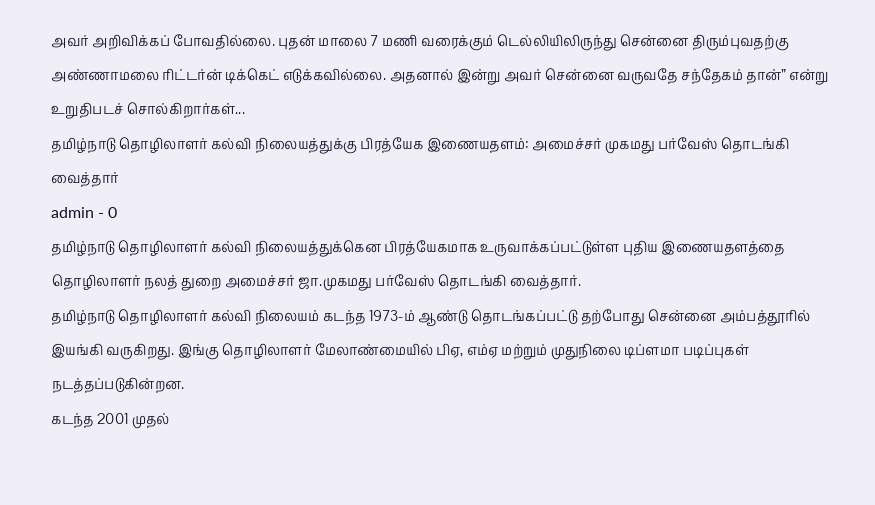அவர் அறிவிக்கப் போவதில்லை. புதன் மாலை 7 மணி வரைக்கும் டெல்லியிலிருந்து சென்னை திரும்புவதற்கு அண்ணாமலை ரிட்டர்ன் டிக்கெட் எடுக்கவில்லை. அதனால் இன்று அவர் சென்னை வருவதே சந்தேகம் தான்” என்று உறுதிபடச் சொல்கிறார்கள்...
தமிழ்நாடு தொழிலாளர் கல்வி நிலையத்துக்கு பிரத்யேக இணையதளம்: அமைச்சர் முகமது பர்வேஸ் தொடங்கி வைத்தார்
admin - 0
தமிழ்நாடு தொழிலாளர் கல்வி நிலையத்துக்கென பிரத்யேகமாக உருவாக்கப்பட்டுள்ள புதிய இணையதளத்தை தொழிலாளர் நலத் துறை அமைச்சர் ஜா.முகமது பர்வேஸ் தொடங்கி வைத்தார்.
தமிழ்நாடு தொழிலாளர் கல்வி நிலையம் கடந்த 1973-ம் ஆண்டு தொடங்கப்பட்டு தற்போது சென்னை அம்பத்தூரில் இயங்கி வருகிறது. இங்கு தொழிலாளர் மேலாண்மையில் பிஏ, எம்ஏ மற்றும் முதுநிலை டிப்ளமா படிப்புகள் நடத்தப்படுகின்றன.
கடந்த 2001 முதல்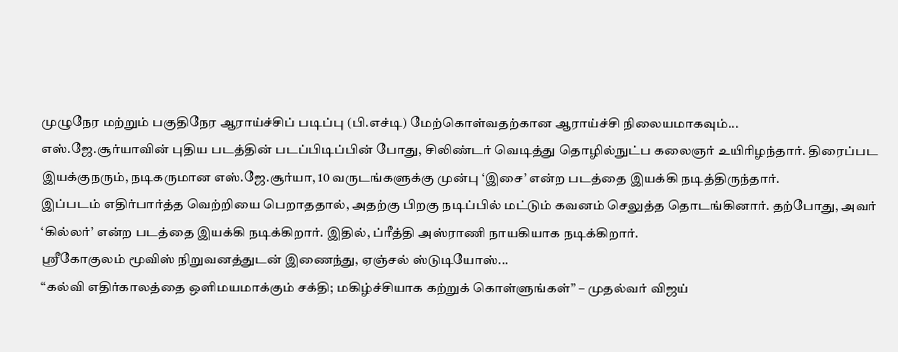முழுநேர மற்றும் பகுதிநேர ஆராய்ச்சிப் படிப்பு (பி.எச்டி) மேற்கொள்வதற்கான ஆராய்ச்சி நிலையமாகவும்...
எஸ்.ஜே.சூர்யாவின் புதிய படத்தின் படப்பிடிப்பின் போது, சிலிண்டர் வெடித்து தொழில்நுட்ப கலைஞர் உயிரிழந்தார். திரைப்பட இயக்குநரும், நடிகருமான எஸ்.ஜே.சூர்யா, 10 வருடங்களுக்கு முன்பு ‘இசை’ என்ற படத்தை இயக்கி நடித்திருந்தார்.
இப்படம் எதிர்பார்த்த வெற்றியை பெறாததால், அதற்கு பிறகு நடிப்பில் மட்டும் கவனம் செலுத்த தொடங்கினார். தற்போது, அவர் ‘கில்லர்’ என்ற படத்தை இயக்கி நடிக்கிறார். இதில், ப்ரீத்தி அஸ்ராணி நாயகியாக நடிக்கிறார்.
ஸ்ரீகோகுலம் மூவிஸ் நிறுவனத்துடன் இணைந்து, ஏஞ்சல் ஸ்டுடியோஸ்...
“கல்வி எதிர்காலத்தை ஒளிமயமாக்கும் சக்தி; மகிழ்ச்சியாக கற்றுக் கொள்ளுங்கள்” – முதல்வர் விஜய்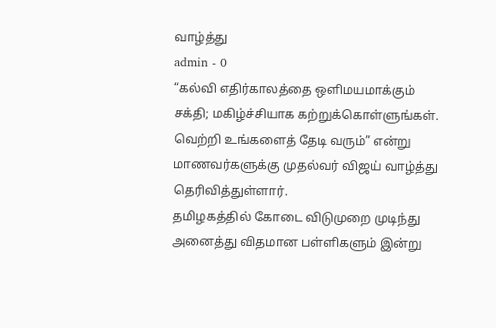வாழ்த்து
admin - 0
“கல்வி எதிர்காலத்தை ஒளிமயமாக்கும் சக்தி; மகிழ்ச்சியாக கற்றுக்கொள்ளுங்கள். வெற்றி உங்களைத் தேடி வரும்” என்று மாணவர்களுக்கு முதல்வர் விஜய் வாழ்த்து தெரிவித்துள்ளார்.
தமிழகத்தில் கோடை விடுமுறை முடிந்து அனைத்து விதமான பள்ளிகளும் இன்று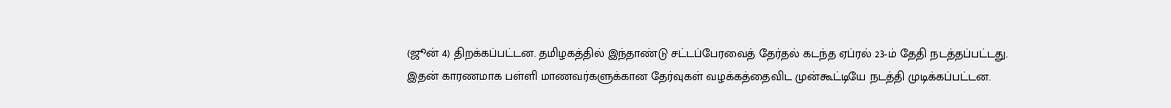(ஜூன் 4) திறக்கப்பட்டன. தமிழகத்தில் இந்தாண்டு சட்டப்பேரவைத் தேர்தல் கடந்த ஏப்ரல் 23-ம் தேதி நடத்தப்பட்டது.
இதன் காரணமாக பள்ளி மாணவர்களுக்கான தேர்வுகள் வழக்கத்தைவிட முன்கூட்டியே நடத்தி முடிக்கப்பட்டன.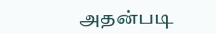அதன்படி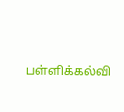பள்ளிக்கல்வி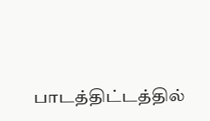பாடத்திட்டத்தில்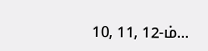10, 11, 12-ம்...